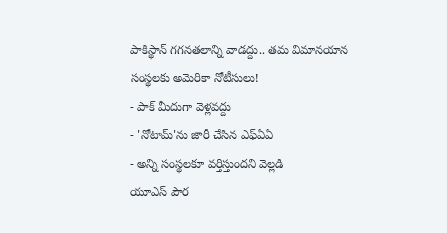పాకిస్థాన్ గగనతలాన్ని వాడద్దు.. తమ విమానయాన సంస్థలకు అమెరికా నోటీసులు!
- పాక్ మీదుగా వెళ్లవద్దు
- 'నోటామ్'ను జారీ చేసిన ఎఫ్ఏఏ
- అన్ని సంస్థలకూ వర్తిస్తుందని వెల్లడి
యూఎస్ పౌర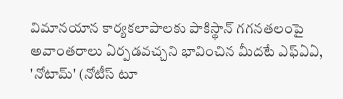విమానయాన కార్యకలాపాలకు పాకిస్థాన్ గగనతలంపై అవాంతరాలు ఏర్పడవచ్చని భావించిన మీదటే ఎఫ్ఏఏ, 'నోటామ్' (నోటీస్ టూ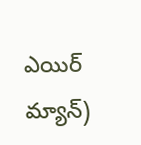ఎయిర్ మ్యాన్)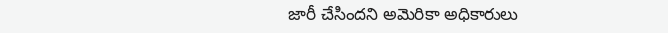జారీ చేసిందని అమెరికా అధికారులు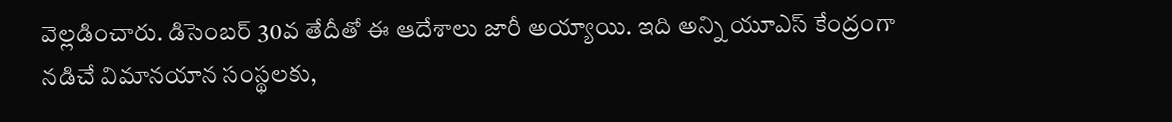వెల్లడించారు. డిసెంబర్ 30వ తేదీతో ఈ ఆదేశాలు జారీ అయ్యాయి. ఇది అన్ని యూఎస్ కేంద్రంగా నడిచే విమానయాన సంస్థలకు,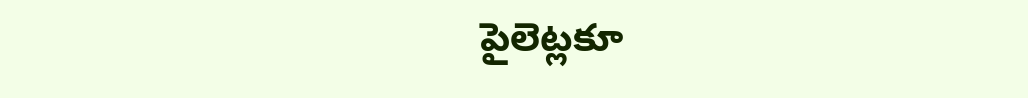పైలెట్లకూ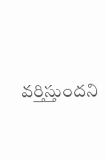వర్తిస్తుందని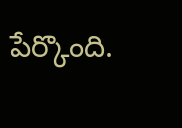పేర్కొంది.